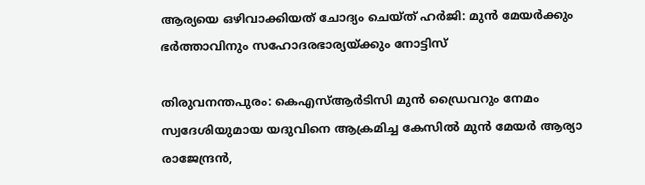ആര്യയെ ഒഴിവാക്കിയത് ചോദ്യം ചെയ്ത് ഹർജി: മുൻ മേയർക്കും ഭർത്താവിനും സഹോദരഭാര്യയ്ക്കും നോട്ടിസ്

തിരുവനന്തപുരം: കെഎസ്ആര്‍ടിസി മുന്‍ ഡ്രൈവറും നേമം സ്വദേശിയുമായ യദുവിനെ ആക്രമിച്ച കേസില്‍ മുന്‍ മേയര്‍ ആര്യാ രാജേന്ദ്രന്‍,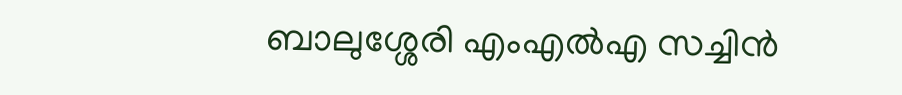ബാലുശ്ശേരി എംഎല്‍എ സച്ചിന്‍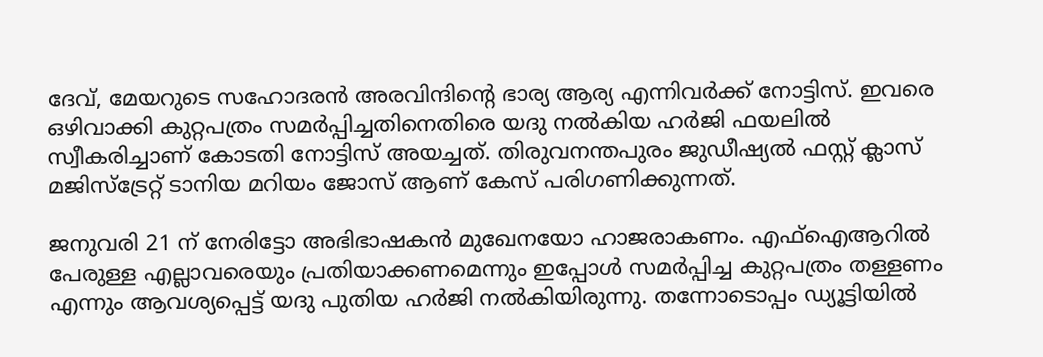ദേവ്, മേയറുടെ സഹോദരന്‍ അരവിന്ദിന്റെ ഭാര്യ ആര്യ എന്നിവര്‍ക്ക് നോട്ടിസ്. ഇവരെ ഒഴിവാക്കി കുറ്റപത്രം സമര്‍പ്പിച്ചതിനെതിരെ യദു നല്‍കിയ ഹര്‍ജി ഫയലില്‍ സ്വീകരിച്ചാണ് കോടതി നോട്ടിസ് അയച്ചത്. തിരുവനന്തപുരം ജുഡീഷ്യല്‍ ഫസ്റ്റ് ക്ലാസ് മജിസ്ട്രേറ്റ് ടാനിയ മറിയം ജോസ് ആണ് കേസ് പരിഗണിക്കുന്നത്.

ജനുവരി 21 ന് നേരിട്ടോ അഭിഭാഷകന്‍ മുഖേനയോ ഹാജരാകണം. എഫ്‌ഐആറില്‍ പേരുള്ള എല്ലാവരെയും പ്രതിയാക്കണമെന്നും ഇപ്പോള്‍ സമര്‍പ്പിച്ച കുറ്റപത്രം തള്ളണം എന്നും ആവശ്യപ്പെട്ട് യദു പുതിയ ഹര്‍ജി നല്‍കിയിരുന്നു. തന്നോടൊപ്പം ഡ്യൂട്ടിയില്‍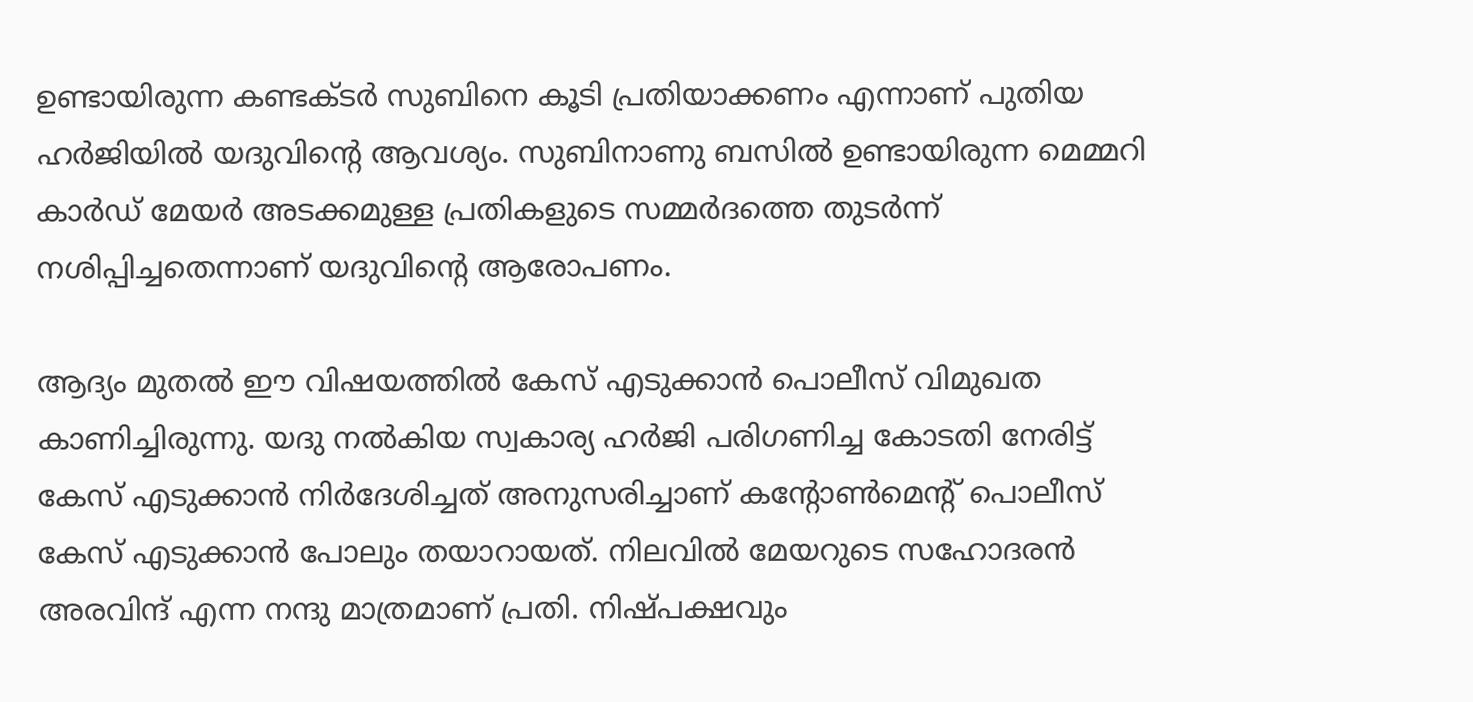ഉണ്ടായിരുന്ന കണ്ടക്ടര്‍ സുബിനെ കൂടി പ്രതിയാക്കണം എന്നാണ് പുതിയ ഹര്‍ജിയില്‍ യദുവിന്റെ ആവശ്യം. സുബിനാണു ബസില്‍ ഉണ്ടായിരുന്ന മെമ്മറി കാര്‍ഡ് മേയര്‍ അടക്കമുള്ള പ്രതികളുടെ സമ്മര്‍ദത്തെ തുടര്‍ന്ന് നശിപ്പിച്ചതെന്നാണ് യദുവിന്റെ ആരോപണം.

ആദ്യം മുതല്‍ ഈ വിഷയത്തില്‍ കേസ് എടുക്കാന്‍ പൊലീസ് വിമുഖത കാണിച്ചിരുന്നു. യദു നല്‍കിയ സ്വകാര്യ ഹര്‍ജി പരിഗണിച്ച കോടതി നേരിട്ട് കേസ് എടുക്കാന്‍ നിര്‍ദേശിച്ചത് അനുസരിച്ചാണ് കന്റോണ്‍മെന്റ് പൊലീസ് കേസ് എടുക്കാന്‍ പോലും തയാറായത്. നിലവില്‍ മേയറുടെ സഹോദരന്‍ അരവിന്ദ് എന്ന നന്ദു മാത്രമാണ് പ്രതി. നിഷ്പക്ഷവും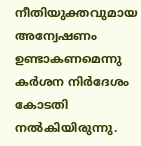നീതിയുക്തവുമായ അന്വേഷണം ഉണ്ടാകണമെന്നു കര്‍ശന നിര്‍ദേശം കോടതി നല്‍കിയിരുന്നു.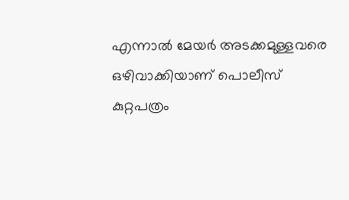എന്നാല്‍ മേയര്‍ അടക്കമുള്ളവരെ ഒഴിവാക്കിയാണ് പൊലീസ് കുറ്റപത്രം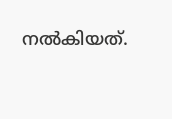നല്‍കിയത്.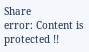Share
error: Content is protected !!